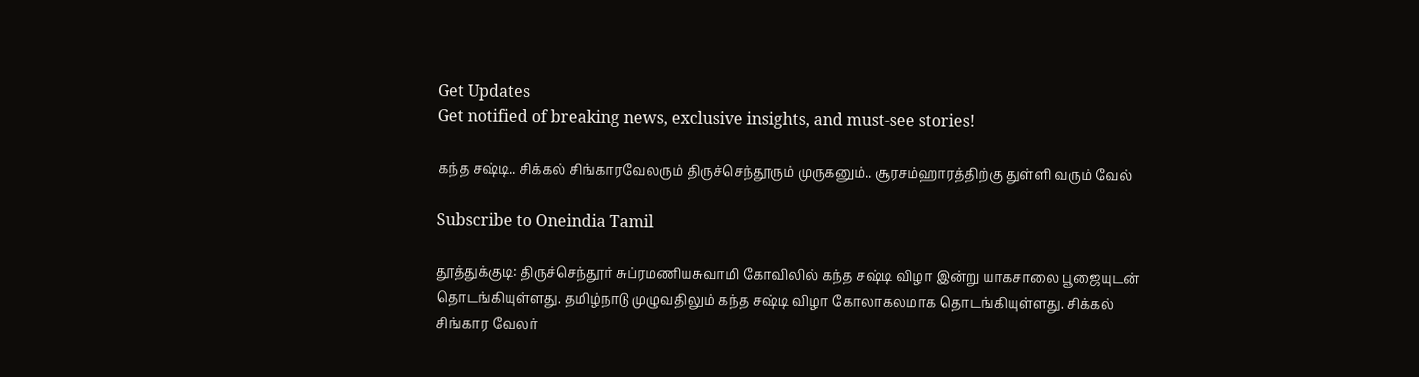Get Updates
Get notified of breaking news, exclusive insights, and must-see stories!

கந்த சஷ்டி.. சிக்கல் சிங்காரவேலரும் திருச்செந்தூரும் முருகனும்.. சூரசம்ஹாரத்திற்கு துள்ளி வரும் வேல்

Subscribe to Oneindia Tamil

தூத்துக்குடி: திருச்செந்தூர் சுப்ரமணியசுவாமி கோவிலில் கந்த சஷ்டி விழா இன்று யாகசாலை பூஜையுடன் தொடங்கியுள்ளது. தமிழ்நாடு முழுவதிலும் கந்த சஷ்டி விழா கோலாகலமாக தொடங்கியுள்ளது. சிக்கல் சிங்கார வேலர்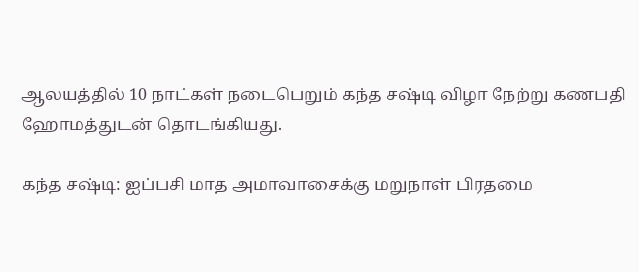ஆலயத்தில் 10 நாட்கள் நடைபெறும் கந்த சஷ்டி விழா நேற்று கணபதி ஹோமத்துடன் தொடங்கியது.

கந்த சஷ்டி: ஐப்பசி மாத அமாவாசைக்கு மறுநாள் பிரதமை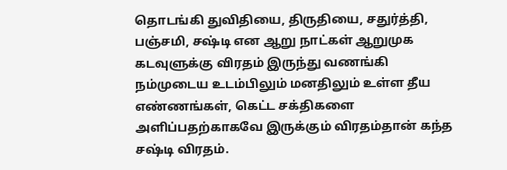தொடங்கி துவிதியை, திருதியை, சதுர்த்தி, பஞ்சமி, சஷ்டி என ஆறு நாட்கள் ஆறுமுக கடவுளுக்கு விரதம் இருந்து வணங்கி நம்முடைய உடம்பிலும் மனதிலும் உள்ள தீய எண்ணங்கள், கெட்ட சக்திகளை அளிப்பதற்காகவே இருக்கும் விரதம்தான் கந்த சஷ்டி விரதம்.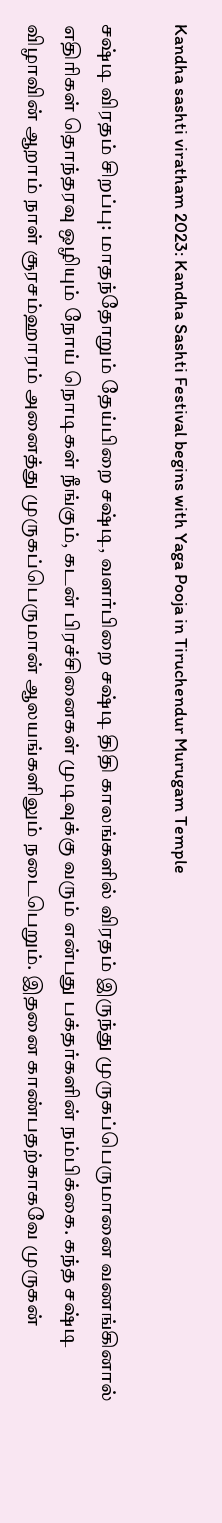Kandha sashti viratham 2023: Kandha Sashti Festival begins with Yaga Pooja in Tiruchendur Murugam Temple

சஷ்டி விரதம் சிறப்பு: மாதந்தோறும் தேய்பிறை சஷ்டி, வளர்பிறை சஷ்டி திதி காலங்களில் விரதம் இருந்து முருகப்பெருமானை வணங்கினால் எதிரிகள் தொந்தரவு ஒழியும் நோய் நொடிகள் நீங்கும், கடன் பிரச்சினைகள் முடிவுக்கு வரும் என்பது பக்தர்களின் நம்பிக்கை. கந்த சஷ்டி விழாவின் ஆறாம் நாள் சூரசம்ஹாரம் அனைத்து முருகப்பெருமான் ஆலயங்களிலும் நடைபெறும். இதனை காண்பதற்காகவே முருகன்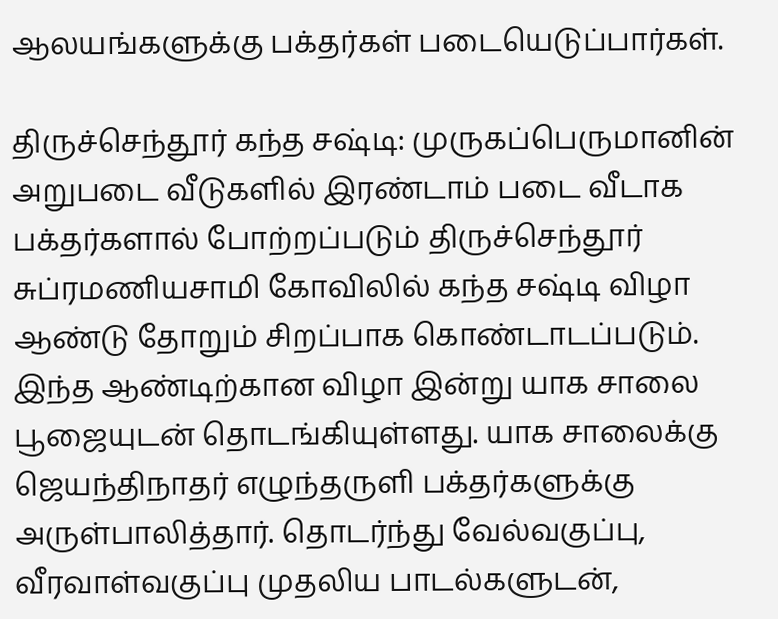ஆலயங்களுக்கு பக்தர்கள் படையெடுப்பார்கள்.

திருச்செந்தூர் கந்த சஷ்டி: முருகப்பெருமானின் அறுபடை வீடுகளில் இரண்டாம் படை வீடாக பக்தர்களால் போற்றப்படும் திருச்செந்தூர் சுப்ரமணியசாமி கோவிலில் கந்த சஷ்டி விழா ஆண்டு தோறும் சிறப்பாக கொண்டாடப்படும். இந்த ஆண்டிற்கான விழா இன்று யாக சாலை பூஜையுடன் தொடங்கியுள்ளது. யாக சாலைக்கு ஜெயந்திநாதர் எழுந்தருளி பக்தர்களுக்கு அருள்பாலித்தார். தொடர்ந்து வேல்வகுப்பு, வீரவாள்வகுப்பு முதலிய பாடல்களுடன்,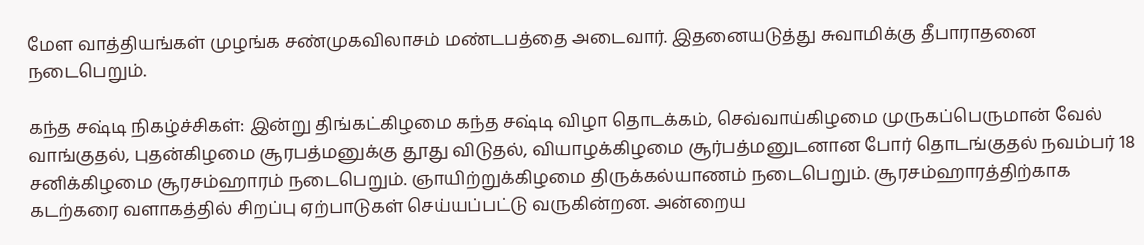மேள வாத்தியங்கள் முழங்க சண்முகவிலாசம் மண்டபத்தை அடைவார். இதனையடுத்து சுவாமிக்கு தீபாராதனை நடைபெறும்.

கந்த சஷ்டி நிகழ்ச்சிகள்: இன்று திங்கட்கிழமை கந்த சஷ்டி விழா தொடக்கம், செவ்வாய்கிழமை முருகப்பெருமான் வேல் வாங்குதல், புதன்கிழமை சூரபத்மனுக்கு தூது விடுதல், வியாழக்கிழமை சூர்பத்மனுடனான போர் தொடங்குதல் நவம்பர் 18 சனிக்கிழமை சூரசம்ஹாரம் நடைபெறும். ஞாயிற்றுக்கிழமை திருக்கல்யாணம் நடைபெறும். சூரசம்ஹாரத்திற்காக கடற்கரை வளாகத்தில் சிறப்பு ஏற்பாடுகள் செய்யப்பட்டு வருகின்றன. அன்றைய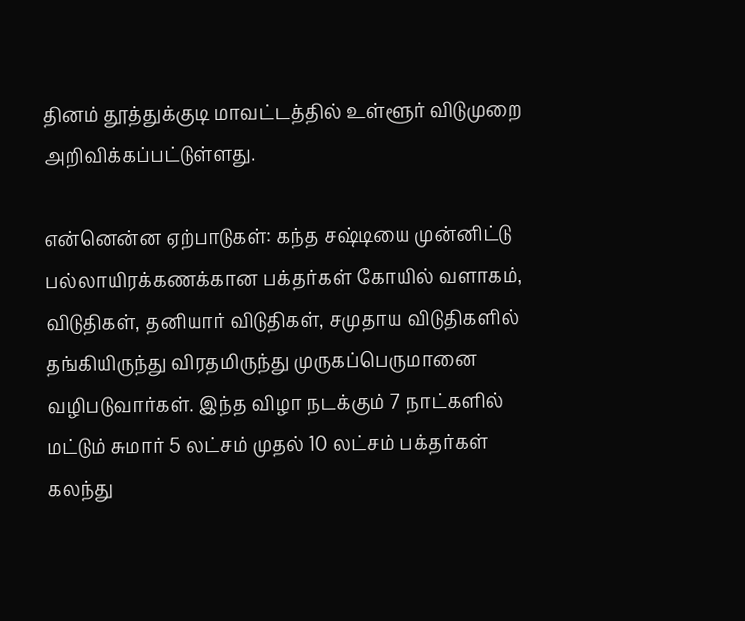தினம் தூத்துக்குடி மாவட்டத்தில் உள்ளூர் விடுமுறை அறிவிக்கப்பட்டுள்ளது.

என்னென்ன ஏற்பாடுகள்: கந்த சஷ்டியை முன்னிட்டு பல்லாயிரக்கணக்கான பக்தர்கள் கோயில் வளாகம், விடுதிகள், தனியார் விடுதிகள், சமுதாய விடுதிகளில் தங்கியிருந்து விரதமிருந்து முருகப்பெருமானை வழிபடுவார்கள். இந்த விழா நடக்கும் 7 நாட்களில் மட்டும் சுமார் 5 லட்சம் முதல் 10 லட்சம் பக்தர்கள் கலந்து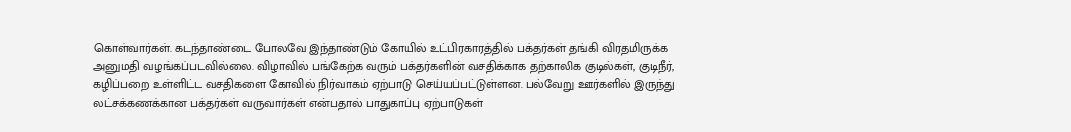கொள்வார்கள். கடந்தாண்டை போலவே இந்தாண்டும் கோயில் உட்பிரகாரத்தில் பக்தர்கள் தங்கி விரதமிருக்க அனுமதி வழங்கப்படவில்லை. விழாவில் பங்கேற்க வரும் பக்தர்களின் வசதிக்காக தற்காலிக குடில்கள், குடிநீர், கழிப்பறை உள்ளிட்ட வசதிகளை கோவில் நிர்வாகம் ஏற்பாடு செய்யப்பட்டுள்ளன. பல்வேறு ஊர்களில் இருந்து லட்சக்கணக்கான பக்தர்கள் வருவார்கள் என்பதால் பாதுகாப்பு ஏற்பாடுகள்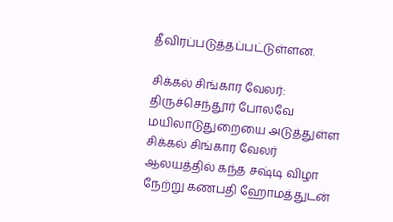தீவிரப்படுத்தப்பட்டுள்ளன.

சிக்கல் சிங்கார வேலர்: திருச்செந்தூர் போலவே மயிலாடுதுறையை அடுத்துள்ள சிக்கல் சிங்கார வேலர் ஆலயத்தில் கந்த சஷ்டி விழா நேற்று கணபதி ஹோமத்துடன்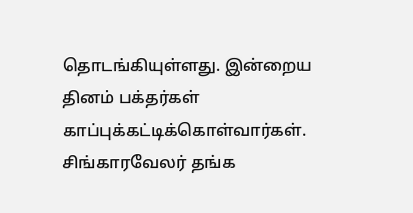தொடங்கியுள்ளது. இன்றைய தினம் பக்தர்கள் காப்புக்கட்டிக்கொள்வார்கள். சிங்காரவேலர் தங்க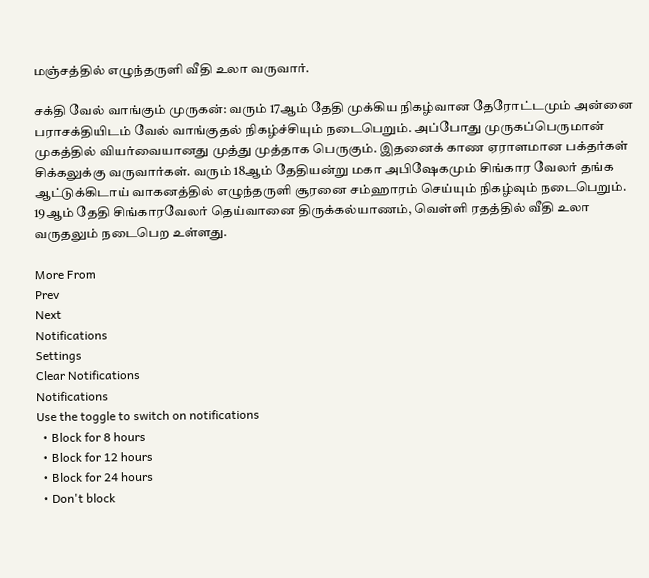மஞ்சத்தில் எழுந்தருளி வீதி உலா வருவார்.

சக்தி வேல் வாங்கும் முருகன்: வரும் 17ஆம் தேதி முக்கிய நிகழ்வான தேரோட்டமும் அன்னை பராசக்தியிடம் வேல் வாங்குதல் நிகழ்ச்சியும் நடைபெறும். அப்போது முருகப்பெருமான் முகத்தில் வியர்வையானது முத்து முத்தாக பெருகும். இதனைக் காண ஏராளமான பக்தர்கள் சிக்கலுக்கு வருவார்கள். வரும் 18ஆம் தேதியன்று மகா அபிஷேகமும் சிங்கார வேலர் தங்க ஆட்டுக்கிடாய் வாகனத்தில் எழுந்தருளி சூரனை சம்ஹாரம் செய்யும் நிகழ்வும் நடைபெறும். 19ஆம் தேதி சிங்காரவேலர் தெய்வானை திருக்கல்யாணம், வெள்ளி ரதத்தில் வீதி உலா வருதலும் நடைபெற உள்ளது.

More From
Prev
Next
Notifications
Settings
Clear Notifications
Notifications
Use the toggle to switch on notifications
  • Block for 8 hours
  • Block for 12 hours
  • Block for 24 hours
  • Don't block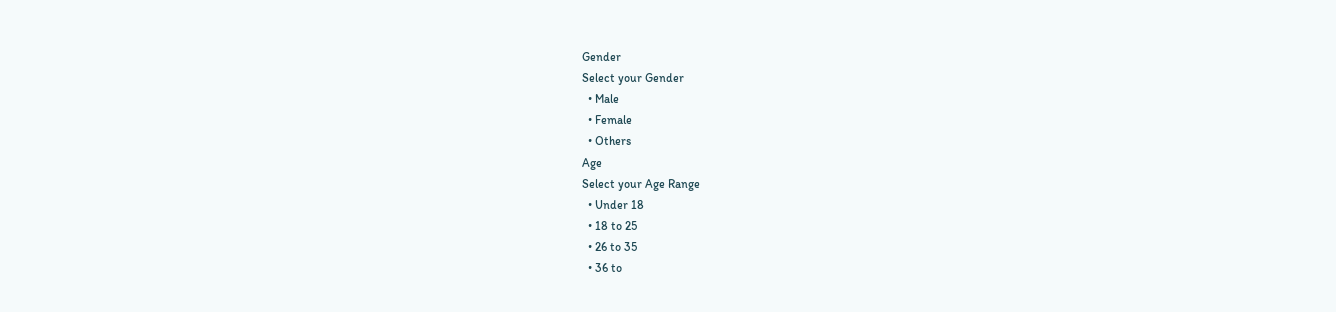Gender
Select your Gender
  • Male
  • Female
  • Others
Age
Select your Age Range
  • Under 18
  • 18 to 25
  • 26 to 35
  • 36 to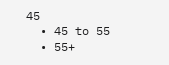45
  • 45 to 55
  • 55+